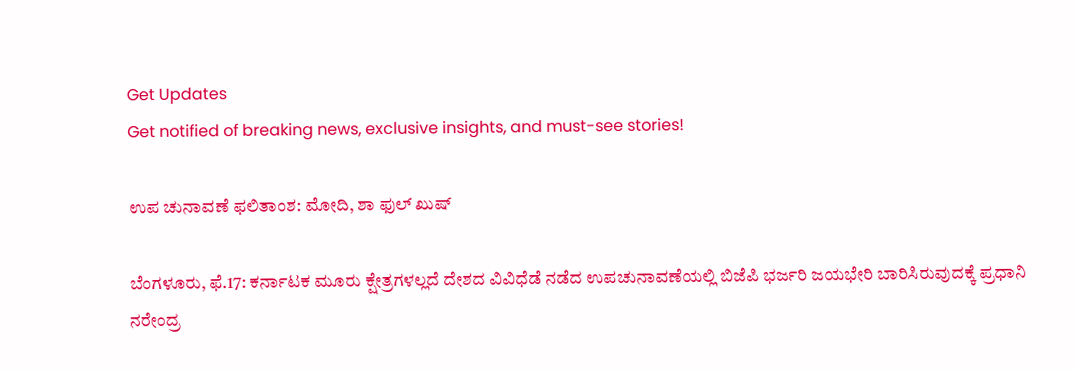Get Updates
Get notified of breaking news, exclusive insights, and must-see stories!

ಉಪ ಚುನಾವಣೆ ಫಲಿತಾಂಶ: ಮೋದಿ, ಶಾ ಫುಲ್ ಖುಷ್

ಬೆಂಗಳೂರು, ಫೆ.17: ಕರ್ನಾಟಕ ಮೂರು ಕ್ಷೇತ್ರಗಳಲ್ಲದೆ ದೇಶದ ವಿವಿಧೆಡೆ ನಡೆದ ಉಪಚುನಾವಣೆಯಲ್ಲಿ ಬಿಜೆಪಿ ಭರ್ಜರಿ ಜಯಭೇರಿ ಬಾರಿಸಿರುವುದಕ್ಕೆ ಪ್ರಧಾನಿ ನರೇಂದ್ರ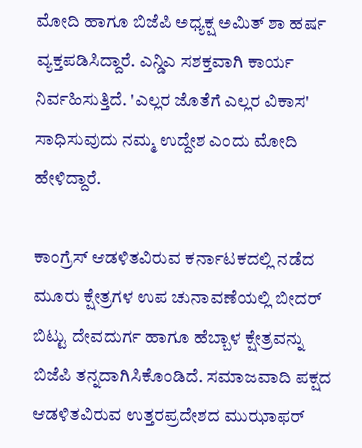ಮೋದಿ ಹಾಗೂ ಬಿಜೆಪಿ ಅಧ್ಯಕ್ಷ ಅಮಿತ್ ಶಾ ಹರ್ಷ ವ್ಯಕ್ತಪಡಿಸಿದ್ದಾರೆ. ಎನ್ಡಿಎ ಸಶಕ್ತವಾಗಿ ಕಾರ್ಯ ನಿರ್ವಹಿಸುತ್ತಿದೆ. 'ಎಲ್ಲರ ಜೊತೆಗೆ ಎಲ್ಲರ ವಿಕಾಸ' ಸಾಧಿಸುವುದು ನಮ್ಮ ಉದ್ದೇಶ ಎಂದು ಮೋದಿ ಹೇಳಿದ್ದಾರೆ.

ಕಾಂಗ್ರೆಸ್ ಆಡಳಿತವಿರುವ ಕರ್ನಾಟಕದಲ್ಲಿ ನಡೆದ ಮೂರು ಕ್ಷೇತ್ರಗಳ ಉಪ ಚುನಾವಣೆಯಲ್ಲಿ ಬೀದರ್ ಬಿಟ್ಟು ದೇವದುರ್ಗ ಹಾಗೂ ಹೆಬ್ಬಾಳ ಕ್ಷೇತ್ರವನ್ನು ಬಿಜೆಪಿ ತನ್ನದಾಗಿಸಿಕೊಂಡಿದೆ. ಸಮಾಜವಾದಿ ಪಕ್ಷದ ಆಡಳಿತವಿರುವ ಉತ್ತರಪ್ರದೇಶದ ಮುಝಾಫರ್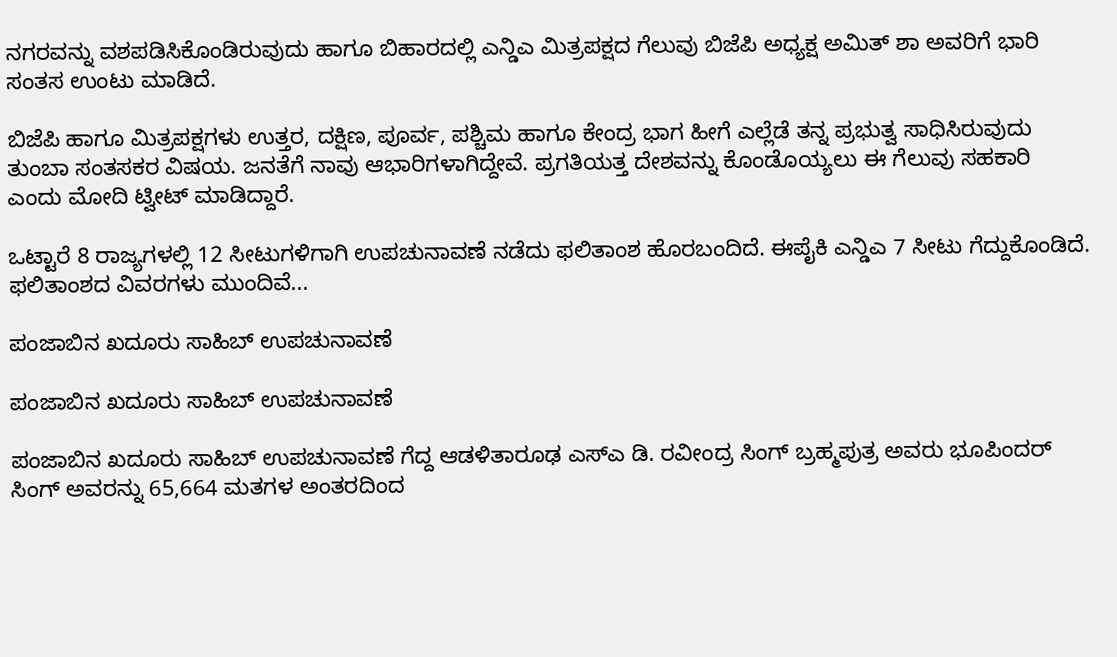ನಗರವನ್ನು ವಶಪಡಿಸಿಕೊಂಡಿರುವುದು ಹಾಗೂ ಬಿಹಾರದಲ್ಲಿ ಎನ್ಡಿಎ ಮಿತ್ರಪಕ್ಷದ ಗೆಲುವು ಬಿಜೆಪಿ ಅಧ್ಯಕ್ಷ ಅಮಿತ್ ಶಾ ಅವರಿಗೆ ಭಾರಿ ಸಂತಸ ಉಂಟು ಮಾಡಿದೆ.

ಬಿಜೆಪಿ ಹಾಗೂ ಮಿತ್ರಪಕ್ಷಗಳು ಉತ್ತರ, ದಕ್ಷಿಣ, ಪೂರ್ವ, ಪಶ್ಚಿಮ ಹಾಗೂ ಕೇಂದ್ರ ಭಾಗ ಹೀಗೆ ಎಲ್ಲೆಡೆ ತನ್ನ ಪ್ರಭುತ್ವ ಸಾಧಿಸಿರುವುದು ತುಂಬಾ ಸಂತಸಕರ ವಿಷಯ. ಜನತೆಗೆ ನಾವು ಆಭಾರಿಗಳಾಗಿದ್ದೇವೆ. ಪ್ರಗತಿಯತ್ತ ದೇಶವನ್ನು ಕೊಂಡೊಯ್ಯಲು ಈ ಗೆಲುವು ಸಹಕಾರಿ ಎಂದು ಮೋದಿ ಟ್ವೀಟ್ ಮಾಡಿದ್ದಾರೆ.

ಒಟ್ಟಾರೆ 8 ರಾಜ್ಯಗಳಲ್ಲಿ 12 ಸೀಟುಗಳಿಗಾಗಿ ಉಪಚುನಾವಣೆ ನಡೆದು ಫಲಿತಾಂಶ ಹೊರಬಂದಿದೆ. ಈಪೈಕಿ ಎನ್ಡಿಎ 7 ಸೀಟು ಗೆದ್ದುಕೊಂಡಿದೆ. ಫಲಿತಾಂಶದ ವಿವರಗಳು ಮುಂದಿವೆ...

ಪಂಜಾಬಿನ ಖದೂರು ಸಾಹಿಬ್ ಉಪಚುನಾವಣೆ

ಪಂಜಾಬಿನ ಖದೂರು ಸಾಹಿಬ್ ಉಪಚುನಾವಣೆ

ಪಂಜಾಬಿನ ಖದೂರು ಸಾಹಿಬ್ ಉಪಚುನಾವಣೆ ಗೆದ್ದ ಆಡಳಿತಾರೂಢ ಎಸ್ಎ ಡಿ. ರವೀಂದ್ರ ಸಿಂಗ್ ಬ್ರಹ್ಮಪುತ್ರ ಅವರು ಭೂಪಿಂದರ್ ಸಿಂಗ್ ಅವರನ್ನು 65,664 ಮತಗಳ ಅಂತರದಿಂದ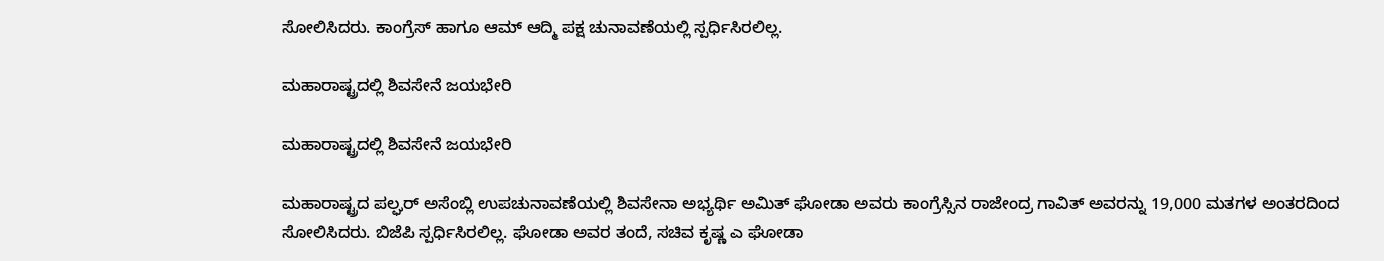ಸೋಲಿಸಿದರು. ಕಾಂಗ್ರೆಸ್ ಹಾಗೂ ಆಮ್ ಆದ್ಮಿ ಪಕ್ಷ ಚುನಾವಣೆಯಲ್ಲಿ ಸ್ಪರ್ಧಿಸಿರಲಿಲ್ಲ.

ಮಹಾರಾಷ್ಟ್ರದಲ್ಲಿ ಶಿವಸೇನೆ ಜಯಭೇರಿ

ಮಹಾರಾಷ್ಟ್ರದಲ್ಲಿ ಶಿವಸೇನೆ ಜಯಭೇರಿ

ಮಹಾರಾಷ್ಟ್ರದ ಪಲ್ಘರ್ ಅಸೆಂಬ್ಲಿ ಉಪಚುನಾವಣೆಯಲ್ಲಿ ಶಿವಸೇನಾ ಅಭ್ಯರ್ಥಿ ಅಮಿತ್ ಘೋಡಾ ಅವರು ಕಾಂಗ್ರೆಸ್ಸಿನ ರಾಜೇಂದ್ರ ಗಾವಿತ್ ಅವರನ್ನು 19,000 ಮತಗಳ ಅಂತರದಿಂದ ಸೋಲಿಸಿದರು. ಬಿಜೆಪಿ ಸ್ಪರ್ಧಿಸಿರಲಿಲ್ಲ. ಘೋಡಾ ಅವರ ತಂದೆ, ಸಚಿವ ಕೃಷ್ಣ ಎ ಘೋಡಾ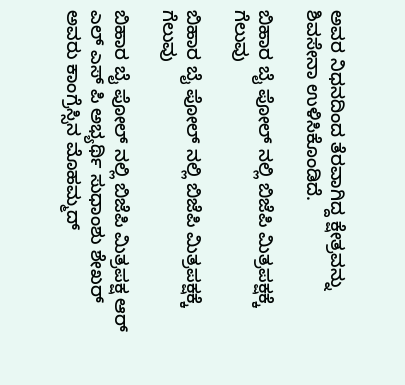ಅವರ ನಿಧನದಿಂದ ತೆರವಾಗಿದ್ದ ಕ್ಷೇತ್ರವನ್ನು ಶಿವಸೇನಾ ಉಳಿಸಿಕೊಂಡಿದೆ.

ಬಿಹಾರ ಬೈ ಪೋಲ್ ನಲ್ಲಿ ಬಿಜೆಪಿ ಮಿತ್ರಪಕ್ಷಕ್ಕೆ ಗೆಲುವು

ಬಿಹಾರ ಬೈ ಪೋಲ್ ನಲ್ಲಿ ಬಿಜೆಪಿ ಮಿತ್ರಪಕ್ಷಕ್ಕೆ ಗೆಲುವು

ಬಿಹಾರ ಬೈ ಪೋಲ್ ನಲ್ಲಿ ಬಿಜೆಪಿ ಮಿತ್ರಪಕ್ಷ ಆರ್ ಎಲ್ ಎಸ್ ಪಿ ಅಭ್ಯರ್ಥಿ ಸುಧಾಂಶು ಶೇಖರ್ ಅವರು ಕಾಂಗ್ರೆಸ್ಸಿನ ಮೊಹಮ್ಮದ್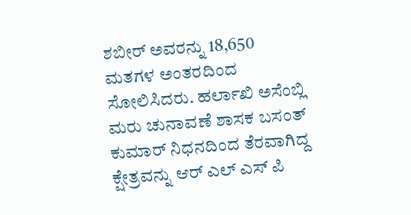ಶಬೀರ್ ಅವರನ್ನು 18,650 ಮತಗಳ ಅಂತರದಿಂದ ಸೋಲಿಸಿದರು. ಹರ್ಲಾಖಿ ಅಸೆಂಬ್ಲಿ ಮರು ಚುನಾವಣೆ ಶಾಸಕ ಬಸಂತ್ ಕುಮಾರ್ ನಿಧನದಿಂದ ತೆರವಾಗಿದ್ದ ಕ್ಷೇತ್ರವನ್ನು ಆರ್ ಎಲ್ ಎಸ್ ಪಿ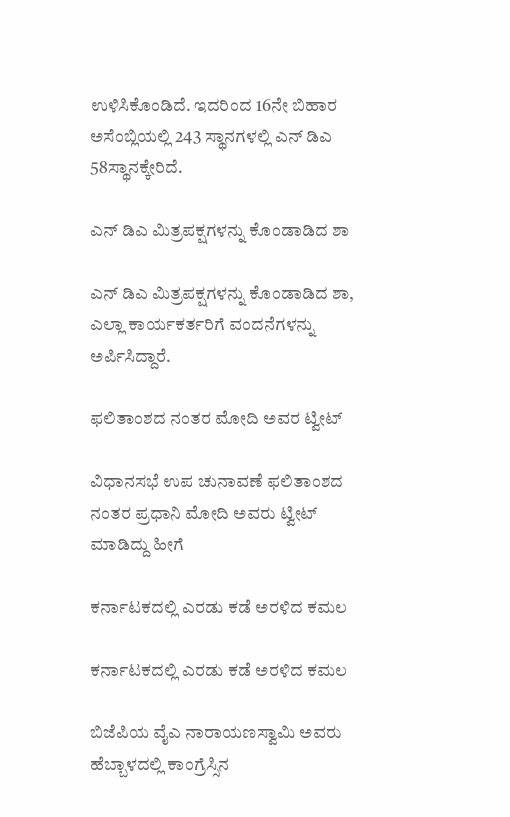ಉಳಿಸಿಕೊಂಡಿದೆ. ಇದರಿಂದ 16ನೇ ಬಿಹಾರ ಅಸೆಂಬ್ಲಿಯಲ್ಲಿ 243 ಸ್ಥಾನಗಳಲ್ಲಿ ಎನ್ ಡಿಎ 58ಸ್ಥಾನಕ್ಕೇರಿದೆ.

ಎನ್ ಡಿಎ ಮಿತ್ರಪಕ್ಷಗಳನ್ನು ಕೊಂಡಾಡಿದ ಶಾ

ಎನ್ ಡಿಎ ಮಿತ್ರಪಕ್ಷಗಳನ್ನು ಕೊಂಡಾಡಿದ ಶಾ, ಎಲ್ಲಾ ಕಾರ್ಯಕರ್ತರಿಗೆ ವಂದನೆಗಳನ್ನು ಅರ್ಪಿಸಿದ್ದಾರೆ.

ಫಲಿತಾಂಶದ ನಂತರ ಮೋದಿ ಅವರ ಟ್ವೀಟ್

ವಿಧಾನಸಭೆ ಉಪ ಚುನಾವಣೆ ಫಲಿತಾಂಶದ ನಂತರ ಪ್ರಧಾನಿ ಮೋದಿ ಅವರು ಟ್ವೀಟ್ ಮಾಡಿದ್ದು ಹೀಗೆ

ಕರ್ನಾಟಕದಲ್ಲಿ ಎರಡು ಕಡೆ ಅರಳಿದ ಕಮಲ

ಕರ್ನಾಟಕದಲ್ಲಿ ಎರಡು ಕಡೆ ಅರಳಿದ ಕಮಲ

ಬಿಜೆಪಿಯ ವೈಎ ನಾರಾಯಣಸ್ವಾಮಿ ಅವರು ಹೆಬ್ಬಾಳದಲ್ಲಿ ಕಾಂಗ್ರೆಸ್ಸಿನ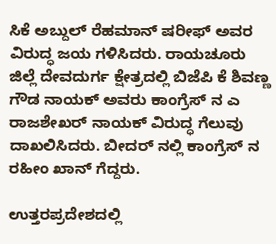ಸಿಕೆ ಅಬ್ದುಲ್ ರೆಹಮಾನ್ ಷರೀಫ್ ಅವರ ವಿರುದ್ಧ ಜಯ ಗಳಿಸಿದರು. ರಾಯಚೂರು ಜಿಲ್ಲೆ ದೇವದುರ್ಗ ಕ್ಷೇತ್ರದಲ್ಲಿ ಬಿಜೆಪಿ ಕೆ ಶಿವಣ್ಣ ಗೌಡ ನಾಯಕ್ ಅವರು ಕಾಂಗ್ರೆಸ್ ನ ಎ ರಾಜಶೇಖರ್ ನಾಯಕ್ ವಿರುದ್ಧ ಗೆಲುವು ದಾಖಲಿಸಿದರು. ಬೀದರ್ ನಲ್ಲಿ ಕಾಂಗ್ರೆಸ್ ನ ರಹೀಂ ಖಾನ್ ಗೆದ್ದರು.

ಉತ್ತರಪ್ರದೇಶದಲ್ಲಿ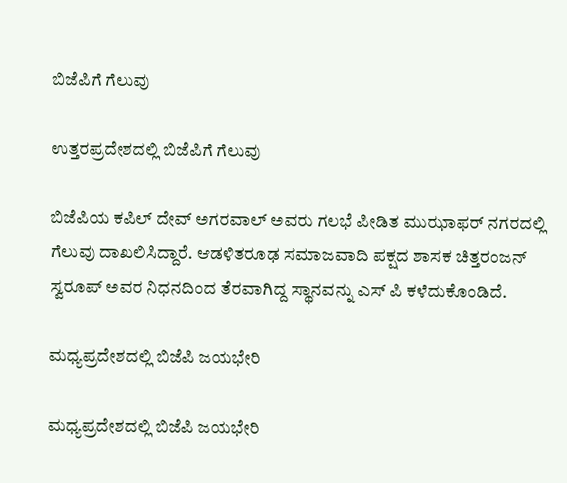ಬಿಜೆಪಿಗೆ ಗೆಲುವು

ಉತ್ತರಪ್ರದೇಶದಲ್ಲಿ ಬಿಜೆಪಿಗೆ ಗೆಲುವು

ಬಿಜೆಪಿಯ ಕಪಿಲ್ ದೇವ್ ಅಗರವಾಲ್ ಅವರು ಗಲಭೆ ಪೀಡಿತ ಮುಝಾಫರ್ ನಗರದಲ್ಲಿ ಗೆಲುವು ದಾಖಲಿಸಿದ್ದಾರೆ. ಆಡಳಿತರೂಢ ಸಮಾಜವಾದಿ ಪಕ್ಷದ ಶಾಸಕ ಚಿತ್ತರಂಜನ್ ಸ್ವರೂಪ್ ಅವರ ನಿಧನದಿಂದ ತೆರವಾಗಿದ್ದ ಸ್ಥಾನವನ್ನು ಎಸ್ ಪಿ ಕಳೆದುಕೊಂಡಿದೆ.

ಮಧ್ಯಪ್ರದೇಶದಲ್ಲಿ ಬಿಜೆಪಿ ಜಯಭೇರಿ

ಮಧ್ಯಪ್ರದೇಶದಲ್ಲಿ ಬಿಜೆಪಿ ಜಯಭೇರಿ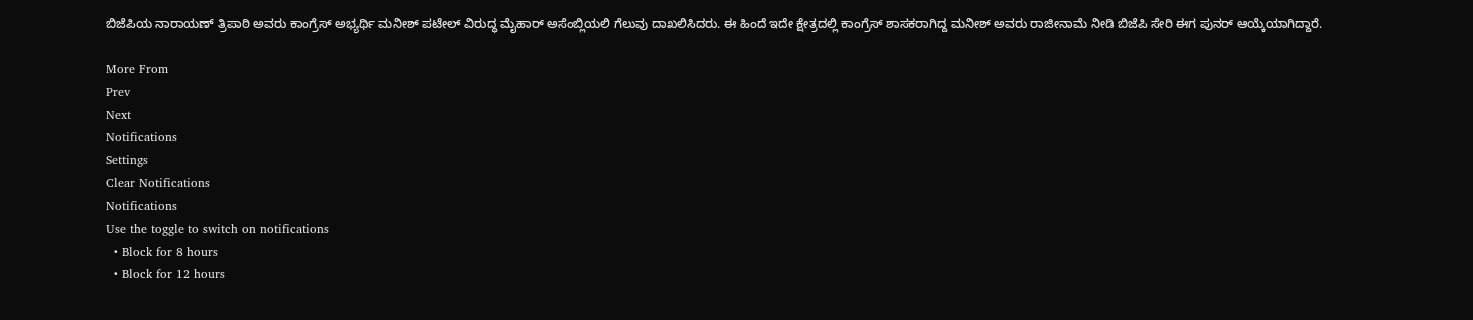ಬಿಜೆಪಿಯ ನಾರಾಯಣ್ ತ್ರಿಪಾಠಿ ಅವರು ಕಾಂಗ್ರೆಸ್ ಅಭ್ಯರ್ಥಿ ಮನೀಶ್ ಪಟೇಲ್ ವಿರುದ್ಧ ಮೈಹಾರ್ ಅಸೆಂಬ್ಲಿಯಲಿ ಗೆಲುವು ದಾಖಲಿಸಿದರು. ಈ ಹಿಂದೆ ಇದೇ ಕ್ಷೇತ್ರದಲ್ಲಿ ಕಾಂಗ್ರೆಸ್ ಶಾಸಕರಾಗಿದ್ದ ಮನೀಶ್ ಅವರು ರಾಜೀನಾಮೆ ನೀಡಿ ಬಿಜೆಪಿ ಸೇರಿ ಈಗ ಪುನರ್ ಆಯ್ಕೆಯಾಗಿದ್ದಾರೆ.

More From
Prev
Next
Notifications
Settings
Clear Notifications
Notifications
Use the toggle to switch on notifications
  • Block for 8 hours
  • Block for 12 hours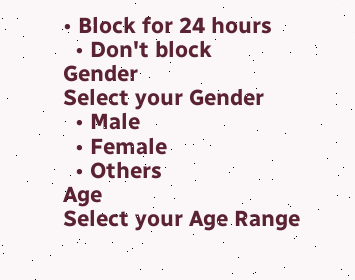• Block for 24 hours
  • Don't block
Gender
Select your Gender
  • Male
  • Female
  • Others
Age
Select your Age Range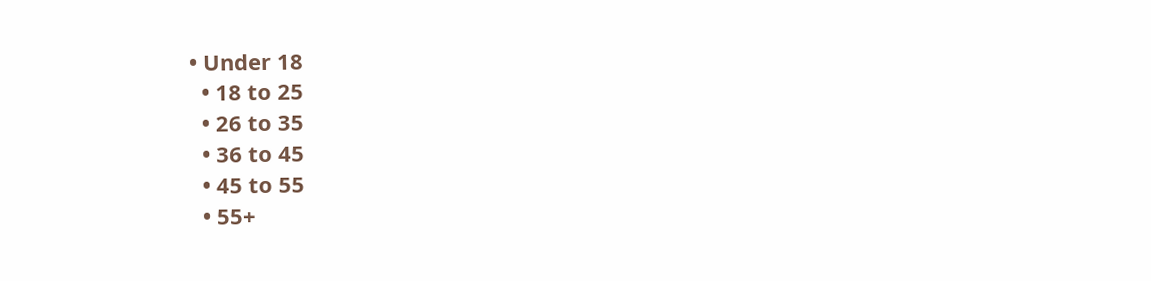• Under 18
  • 18 to 25
  • 26 to 35
  • 36 to 45
  • 45 to 55
  • 55+